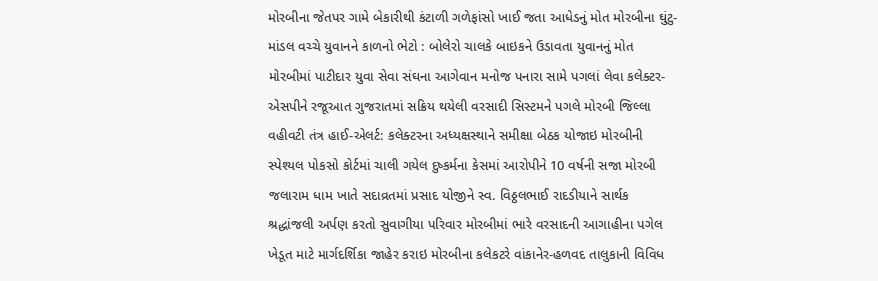મોરબીના જેતપર ગામે બેકારીથી કંટાળી ગળેફાંસો ખાઈ જતા આધેડનું મોત મોરબીના ઘુંટુ-માંડલ વચ્ચે યુવાનને કાળનો ભેટો : બોલેરો ચાલકે બાઇકને ઉડાવતા યુવાનનું મોત મોરબીમાં પાટીદાર યુવા સેવા સંઘના આગેવાન મનોજ પનારા સામે પગલાં લેવા કલેક્ટર-એસપીને રજૂઆત ગુજરાતમાં સક્રિય થયેલી વરસાદી સિસ્ટમને પગલે મોરબી જિલ્લા વહીવટી તંત્ર હાઈ-એલર્ટ: કલેક્ટરના અધ્યક્ષસ્થાને સમીક્ષા બેઠક યોજાઇ મોરબીની સ્પેશ્યલ પોકસો કોર્ટમાં ચાલી ગયેલ દુષ્કર્મના કેસમાં આરોપીને 10 વર્ષની સજા મોરબી જલારામ ધામ ખાતે સદાવ્રતમાં પ્રસાદ યોજીને સ્વ. વિઠ્ઠલભાઈ રાદડીયાને સાર્થક શ્રદ્ધાંજલી અર્પણ કરતો સુવાગીયા પરિવાર મોરબીમાં ભારે વરસાદની આગાહીના પગેલ ખેડૂત માટે માર્ગદર્શિકા જાહેર કરાઇ મોરબીના કલેકટરે વાંકાનેર-હળવદ તાલુકાની વિવિધ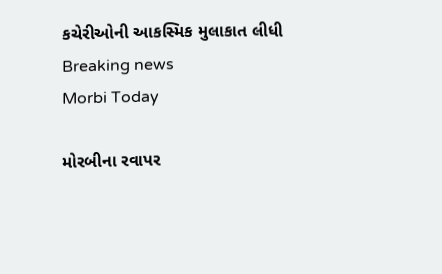કચેરીઓની આકસ્મિક મુલાકાત લીધી
Breaking news
Morbi Today

મોરબીના રવાપર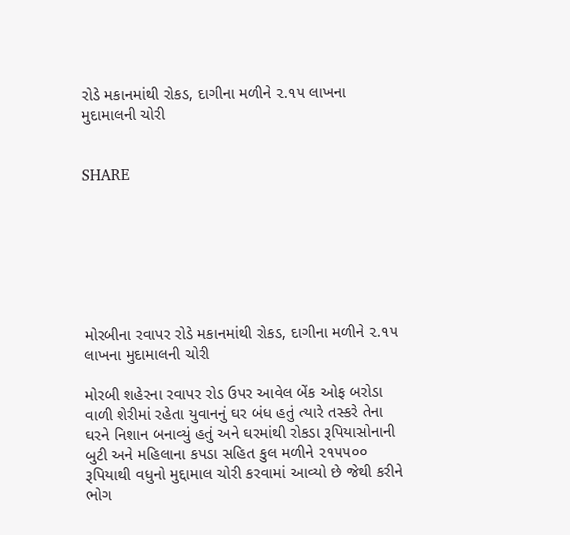રોડે મકાનમાંથી રોકડ, દાગીના મળીને ૨.૧૫ લાખના મુદામાલની ચોરી


SHARE







મોરબીના રવાપર રોડે મકાનમાંથી રોકડ, દાગીના મળીને ૨.૧૫ લાખના મુદામાલની ચોરી

મોરબી શહેરના રવાપર રોડ ઉપર આવેલ બેંક ઓફ બરોડા વાળી શેરીમાં રહેતા યુવાનનું ઘર બંધ હતું ત્યારે તસ્કરે તેના ઘરને નિશાન બનાવ્યું હતું અને ઘરમાંથી રોકડા રૂપિયાસોનાની બુટી અને મહિલાના કપડા સહિત કુલ મળીને ૨૧૫૫૦૦ રૂપિયાથી વધુનો મુદ્દામાલ ચોરી કરવામાં આવ્યો છે જેથી કરીને ભોગ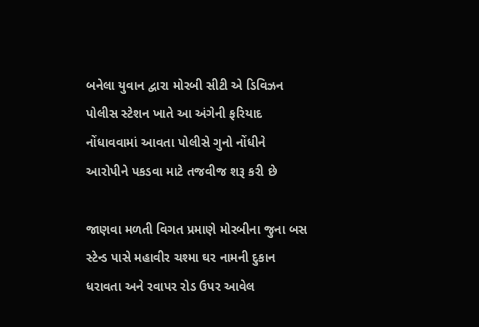બનેલા યુવાન દ્વારા મોરબી સીટી એ ડિવિઝન પોલીસ સ્ટેશન ખાતે આ અંગેની ફરિયાદ નોંધાવવામાં આવતા પોલીસે ગુનો નોંધીને આરોપીને પકડવા માટે તજવીજ શરૂ કરી છે

જાણવા મળતી વિગત પ્રમાણે મોરબીના જુના બસ સ્ટેન્ડ પાસે મહાવીર ચશ્મા ઘર નામની દુકાન ધરાવતા અને રવાપર રોડ ઉપર આવેલ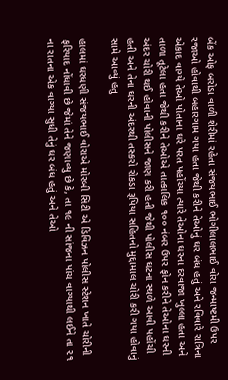બેંક ઓફ બરોડા વાળી શેરીમાં રહેતા સંજયભાઈ ભોગીલાલભાઈ વોરા જન્માષ્ટમી ઉપર રજાઓ હોવાથી બહારગામ ગયા હતા જેથી કરીને તેઓનું ઘર બંધ હતું અને રવિવારે રાત્રિના એકાદ વાગ્યે તેઓ પોતાના ઘરે પરત પહોંચ્યા ત્યારે તેઓના ઘરના દરવાજા ખુલ્લા હતા અને તાળા તૂટેલા હતા જેથી કરીને તેઓએ તાત્કાલિક ૧૦૦ નંબર ઉપર ફોન કરીને તેઓના ઘરની અંદર ચોરી થઈ હોવાની પોલીસને જાણ કરી હતી જેથી પોલીસ ઘટના સ્થળે આવી પહોંચી હતી અને તેના ઘરની અંદરથી તસ્કરો રોકડા રૂપિયા સહિતનો મુદ્દામાલ ચોરી કરી ગયા હોવાનું સામે આવ્યું હતુ

હાલમાં ઘરધણી સંજયભાઈ વોરાએ મોરબી સિટી એ ડિવિઝન પોલીસ સ્ટેશન ખાતે ચોરીની ફરિયાદ નોંધાવી છે જેમાં તેને જણાવ્યુ છે કે, તા ૧૯ ની સાંજના પાંચ વાગ્યાથી લઈને તા ૨૧ ના રાતના એક વાગ્યા સુધી તેનું ઘર બંધ હતું અને તેઓ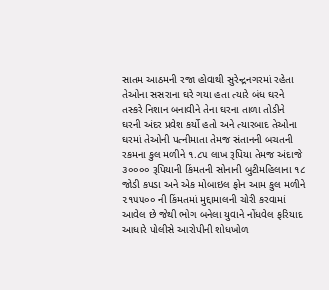સાતમ આઠમની રજા હોવાથી સુરેન્દ્રનગરમાં રહેતા તેઓના સસરાના ઘરે ગયા હતા ત્યારે બંધ ઘરને તસ્કરે નિશાન બનાવીને તેના ઘરના તાળા તોડીને ઘરની અંદર પ્રવેશ કર્યો હતો અને ત્યારબાદ તેઓના ઘરમાં તેઓની પત્નીમાતા તેમજ સંતાનની બચતની રકમના કુલ મળીને ૧.૮૫ લાખ રૂપિયા તેમજ અંદાજે ૩૦૦૦૦ રૂપિયાની કિંમતની સોનાની બુટીમહિલાના ૧૮ જોડી કપડા અને એક મોબાઇલ ફોન આમ કુલ મળીને ૨૧૫૫૦૦ ની કિંમતમાં મુદ્દામાલની ચોરી કરવામાં આવેલ છે જેથી ભોગ બનેલા યુવાને નોંધવેલ ફરિયાદ આધારે પોલીસે આરોપીની શોધખોળ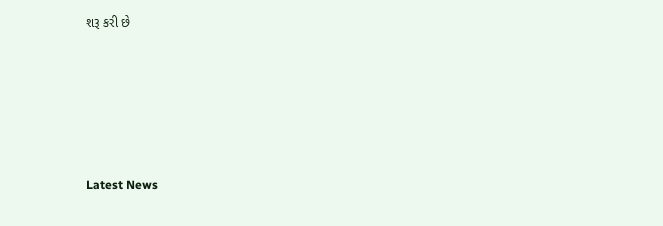શરૂ કરી છે






Latest News